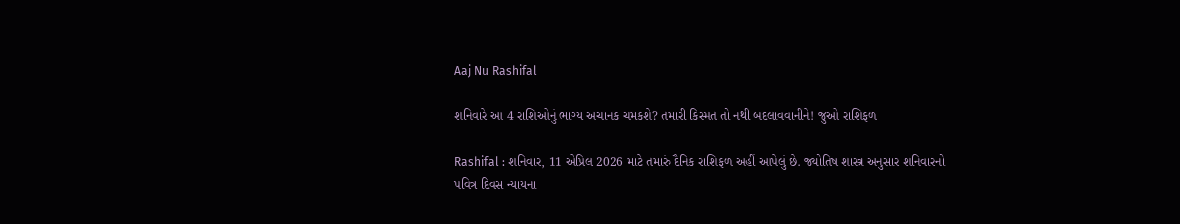Aaj Nu Rashifal

શનિવારે આ 4 રાશિઓનું ભાગ્ય અચાનક ચમકશે? તમારી કિસ્મત તો નથી બદલાવવાનીને! જુઓ રાશિફળ

Rashifal : શનિવાર, 11 એપ્રિલ 2026 માટે તમારું દૈનિક રાશિફળ અહીં આપેલું છે. જ્યોતિષ શાસ્ત્ર અનુસાર શનિવારનો પવિત્ર દિવસ ન્યાયના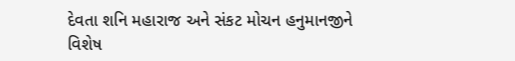દેવતા શનિ મહારાજ અને સંકટ મોચન હનુમાનજીને વિશેષ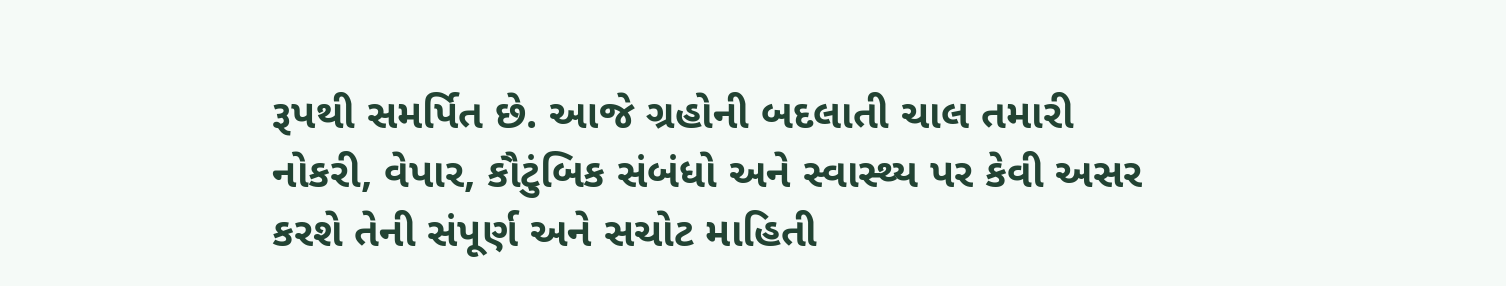રૂપથી સમર્પિત છે. આજે ગ્રહોની બદલાતી ચાલ તમારી નોકરી, વેપાર, કૌટુંબિક સંબંધો અને સ્વાસ્થ્ય પર કેવી અસર કરશે તેની સંપૂર્ણ અને સચોટ માહિતી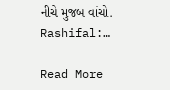નીચે મુજબ વાંચો. Rashifal:…

Read More